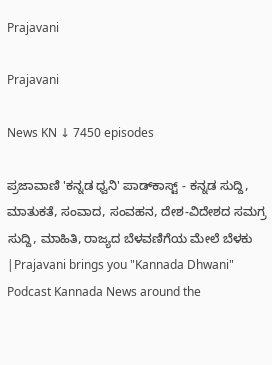Prajavani

Prajavani

News KN ↓ 7450 episodes

ಪ್ರಜಾವಾಣಿ 'ಕನ್ನಡ ಧ್ವನಿ' ಪಾಡ್‌ಕಾಸ್ಟ್ - ಕನ್ನಡ ಸುದ್ದಿ, ಮಾತುಕತೆ, ಸಂವಾದ, ಸಂವಹನ, ದೇಶ-ವಿದೇಶದ ಸಮಗ್ರ ಸುದ್ದಿ, ಮಾಹಿತಿ, ರಾಜ್ಯದ ಬೆಳವಣಿಗೆಯ ಮೇಲೆ ಬೆಳಕು |Prajavani brings you "Kannada Dhwani" Podcast Kannada News around the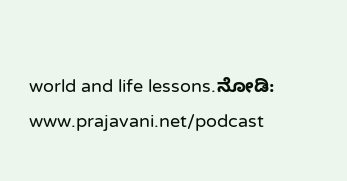world and life lessons.ನೋಡಿ: www.prajavani.net/podcast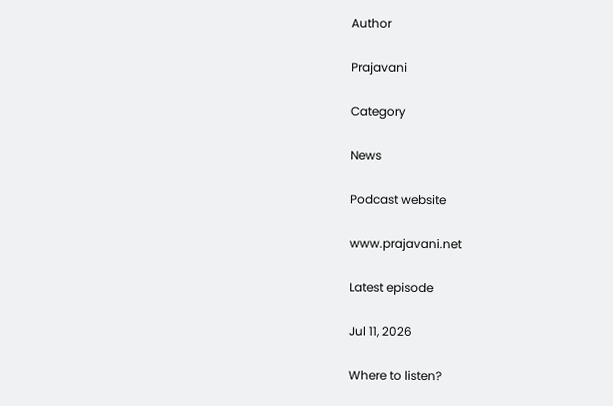Author

Prajavani

Category

News

Podcast website

www.prajavani.net

Latest episode

Jul 11, 2026

Where to listen?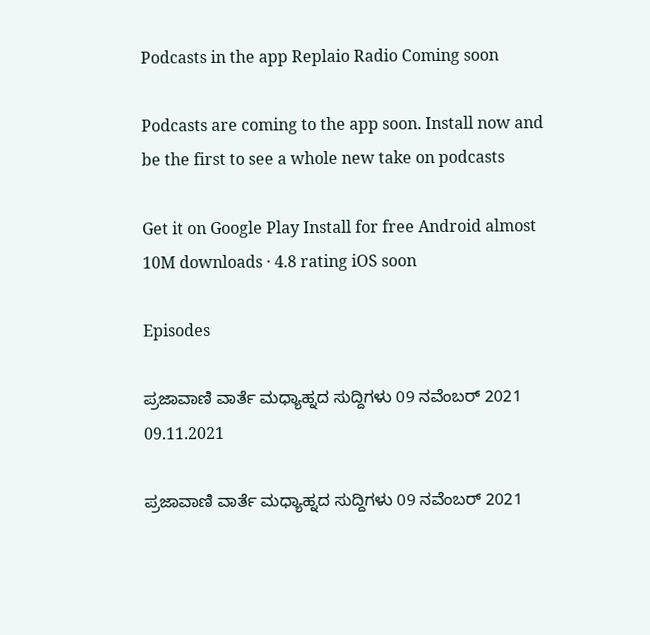Podcasts in the app Replaio Radio Coming soon

Podcasts are coming to the app soon. Install now and be the first to see a whole new take on podcasts

Get it on Google Play Install for free Android almost 10M downloads · 4.8 rating iOS soon

Episodes

ಪ್ರಜಾವಾಣಿ ವಾರ್ತೆ ಮಧ್ಯಾಹ್ನದ ಸುದ್ದಿಗಳು 09 ನವೆಂಬರ್‌ 2021 09.11.2021

ಪ್ರಜಾವಾಣಿ ವಾರ್ತೆ ಮಧ್ಯಾಹ್ನದ ಸುದ್ದಿಗಳು 09 ನವೆಂಬರ್‌ 2021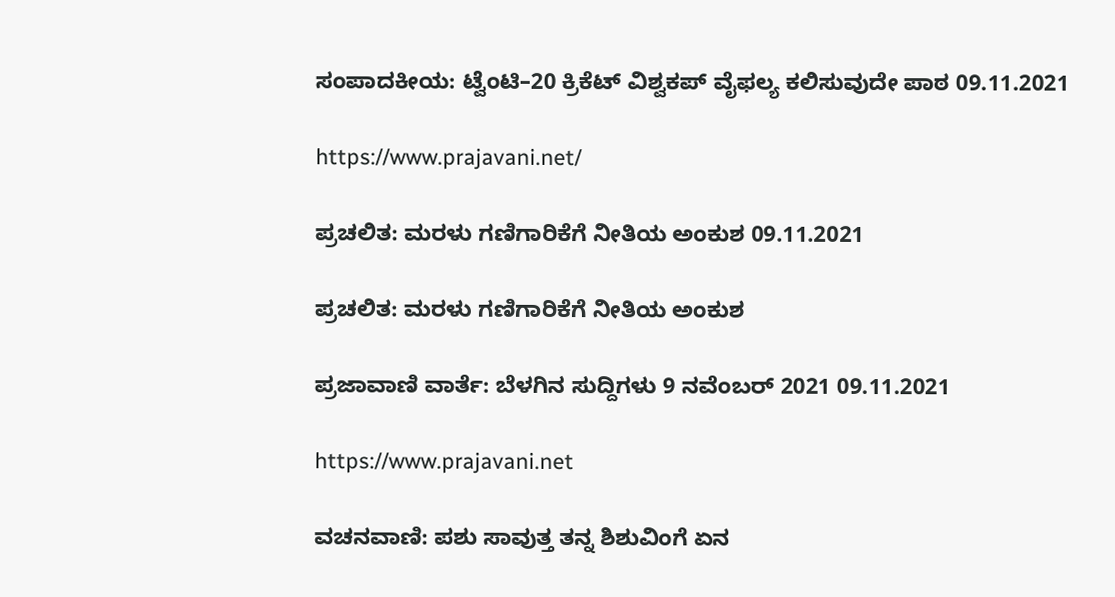ಸಂಪಾದಕೀಯ: ಟ್ವೆಂಟಿ–20 ಕ್ರಿಕೆಟ್‌ ವಿಶ್ವಕಪ್‌ ವೈಫಲ್ಯ ಕಲಿಸುವುದೇ ಪಾಠ 09.11.2021

https://www.prajavani.net/

ಪ್ರಚಲಿತ: ಮರಳು ಗಣಿಗಾರಿಕೆಗೆ ನೀತಿಯ ಅಂಕುಶ 09.11.2021

ಪ್ರಚಲಿತ: ಮರಳು ಗಣಿಗಾರಿಕೆಗೆ ನೀತಿಯ ಅಂಕುಶ

ಪ್ರಜಾವಾಣಿ ವಾರ್ತೆ: ಬೆಳಗಿನ ಸುದ್ದಿಗಳು 9 ನವೆಂಬರ್ 2021 09.11.2021

https://www.prajavani.net

ವಚನವಾಣಿ: ಪಶು ಸಾವುತ್ತ ತನ್ನ ಶಿಶುವಿಂಗೆ ಏನ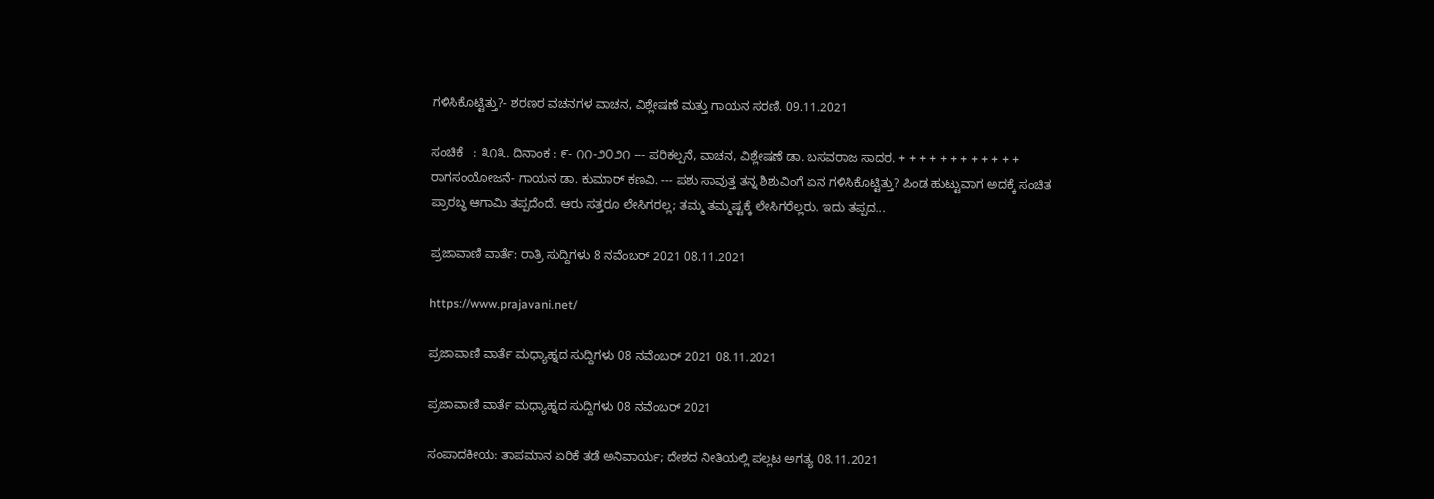ಗಳಿಸಿಕೊಟ್ಟಿತ್ತು?- ಶರಣರ ವಚನಗಳ ವಾಚನ, ವಿಶ್ಲೇಷಣೆ ಮತ್ತು ಗಾಯನ ಸರಣಿ. 09.11.2021

ಸಂಚಿಕೆ   : ೩೧೩. ದಿನಾಂಕ : ೯- ೧೧-೨೦೨೧ --- ಪರಿಕಲ್ಪನೆ, ವಾಚನ, ವಿಶ್ಲೇಷಣೆ ಡಾ. ಬಸವರಾಜ ಸಾದರ. + + + + + + + + + + + +  ರಾಗಸಂಯೋಜನೆ- ಗಾಯನ ಡಾ. ಕುಮಾರ್ ಕಣವಿ. --- ಪಶು ಸಾವುತ್ತ ತನ್ನ ಶಿಶುವಿಂಗೆ ಏನ ಗಳಿಸಿಕೊಟ್ಟಿತ್ತು? ಪಿಂಡ ಹುಟ್ಟುವಾಗ ಅದಕ್ಕೆ ಸಂಚಿತ ಪ್ರಾರಬ್ಧ ಆಗಾಮಿ ತಪ್ಪದೆಂದೆ. ಆರು ಸತ್ತರೂ ಲೇಸಿಗರಲ್ಲ; ತಮ್ಮ ತಮ್ಮಷ್ಟಕ್ಕೆ ಲೇಸಿಗರೆಲ್ಲರು. ಇದು ತಪ್ಪದ...

ಪ್ರಜಾವಾಣಿ ವಾರ್ತೆ: ರಾತ್ರಿ ಸುದ್ದಿಗಳು 8 ನವೆಂಬರ್ 2021 08.11.2021

https://www.prajavani.net/

ಪ್ರಜಾವಾಣಿ ವಾರ್ತೆ ಮಧ್ಯಾಹ್ನದ ಸುದ್ದಿಗಳು 08 ನವೆಂಬರ್‌ 2021 08.11.2021

ಪ್ರಜಾವಾಣಿ ವಾರ್ತೆ ಮಧ್ಯಾಹ್ನದ ಸುದ್ದಿಗಳು 08 ನವೆಂಬರ್‌ 2021

ಸಂಪಾದಕೀಯ: ತಾಪಮಾನ ಏರಿಕೆ ತಡೆ ಅನಿವಾರ್ಯ; ದೇಶದ ನೀತಿಯಲ್ಲಿ ಪಲ್ಲಟ ಅಗತ್ಯ 08.11.2021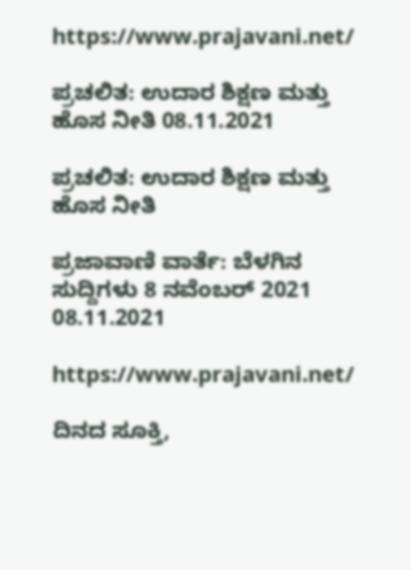https://www.prajavani.net/

ಪ್ರಚಲಿತ: ಉದಾರ ಶಿಕ್ಷಣ ಮತ್ತು ಹೊಸ ನೀತಿ 08.11.2021

ಪ್ರಚಲಿತ: ಉದಾರ ಶಿಕ್ಷಣ ಮತ್ತು ಹೊಸ ನೀತಿ

ಪ್ರಜಾವಾಣಿ ವಾರ್ತೆ: ಬೆಳಗಿನ ಸುದ್ದಿಗಳು 8 ನವೆಂಬರ್ 2021 08.11.2021

https://www.prajavani.net/

ದಿನದ ಸೂಕ್ತಿ,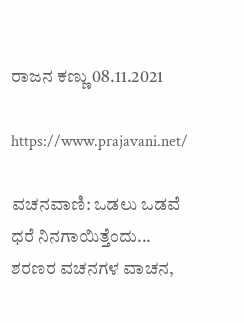ರಾಜನ ಕಣ್ಣು 08.11.2021

https://www.prajavani.net/

ವಚನವಾಣಿ: ಒಡಲು ಒಡವೆ ಧರೆ ನಿನಗಾಯಿತ್ತೆಂದು... ಶರಣರ ವಚನಗಳ ವಾಚನ,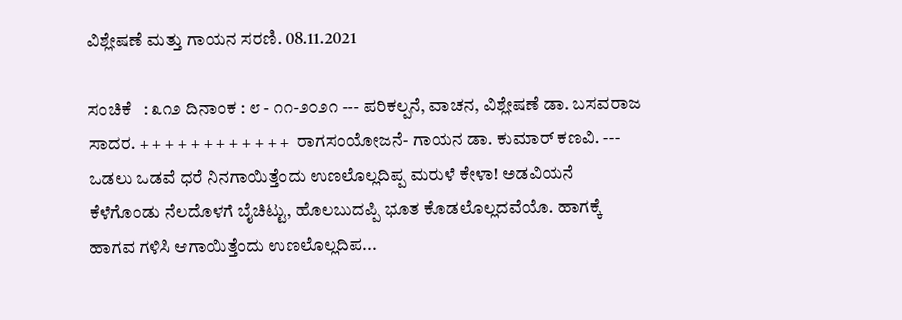ವಿಶ್ಲೇಷಣೆ ಮತ್ತು ಗಾಯನ ಸರಣಿ. 08.11.2021

ಸಂಚಿಕೆ   : ೩೧೨ ದಿನಾಂಕ : ೮ - ೧೧-೨೦೨೧ --- ಪರಿಕಲ್ಪನೆ, ವಾಚನ, ವಿಶ್ಲೇಷಣೆ ಡಾ. ಬಸವರಾಜ ಸಾದರ. + + + + + + + + + + + +  ರಾಗಸಂಯೋಜನೆ- ಗಾಯನ ಡಾ. ಕುಮಾರ್ ಕಣವಿ. --- ಒಡಲು ಒಡವೆ ಧರೆ ನಿನಗಾಯಿತ್ತೆಂದು ಉಣಲೊಲ್ಲದಿಪ್ಪ ಮರುಳೆ ಕೇಳಾ! ಅಡವಿಯನೆ ಕೆಳೆಗೊಂಡು ನೆಲದೊಳಗೆ ಬೈಚಿಟ್ಟು, ಹೊಲಬುದಪ್ಪಿ ಭೂತ ಕೊಡಲೊಲ್ಲದವೆಯೊ. ಹಾಗಕ್ಕೆ ಹಾಗವ ಗಳಿಸಿ ಆಗಾಯಿತ್ತೆಂದು ಉಣಲೊಲ್ಲದಿಪ...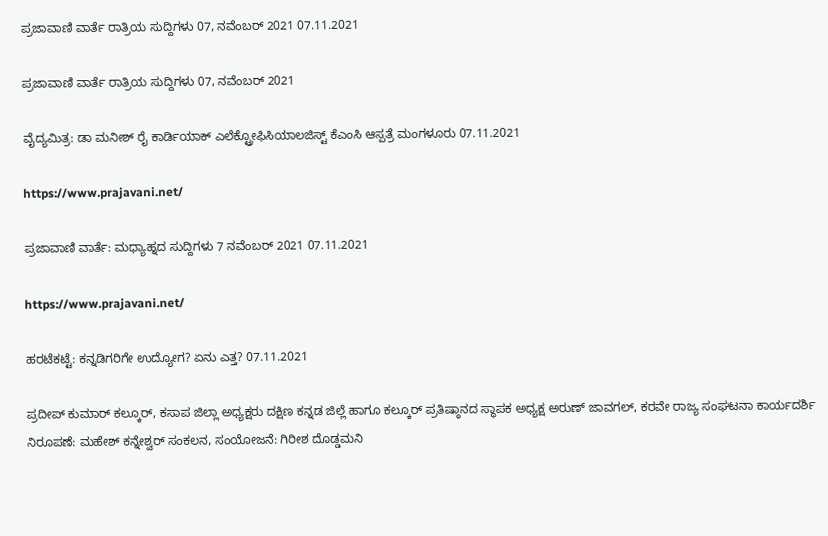ಪ್ರಜಾವಾಣಿ ವಾರ್ತೆ ರಾತ್ರಿಯ ಸುದ್ದಿಗಳು 07, ನವೆಂಬರ್‌ 2021 07.11.2021

ಪ್ರಜಾವಾಣಿ ವಾರ್ತೆ ರಾತ್ರಿಯ ಸುದ್ದಿಗಳು 07, ನವೆಂಬರ್‌ 2021

ವೈದ್ಯಮಿತ್ರ: ಡಾ ಮನೀಶ್ ರೈ ಕಾರ್ಡಿಯಾಕ್ ಎಲೆಕ್ಟ್ರೋಫಿಸಿಯಾಲಜಿಸ್ಟ್ ಕೆಎಂಸಿ ಆಸ್ಪತ್ರೆ ಮಂಗಳೂರು 07.11.2021

https://www.prajavani.net/

ಪ್ರಜಾವಾಣಿ ವಾರ್ತೆ: ಮಧ್ಯಾಹ್ನದ ಸುದ್ದಿಗಳು 7 ನವೆಂಬರ್ 2021 07.11.2021

https://www.prajavani.net/

ಹರಟೆಕಟ್ಟೆ: ಕನ್ನಡಿಗರಿಗೇ ಉದ್ಯೋಗ? ಏನು ಎತ್ತ? 07.11.2021

ಪ್ರದೀಪ್ ಕುಮಾರ್ ಕಲ್ಕೂರ್, ಕಸಾಪ ಜಿಲ್ಲಾ ಅಧ್ಯಕ್ಷರು ದಕ್ಷಿಣ ಕನ್ನಡ ಜಿಲ್ಲೆ ಹಾಗೂ ಕಲ್ಕೂರ್ ಪ್ರತಿಷ್ಠಾನದ ಸ್ಥಾಪಕ ಅಧ್ಯಕ್ಷ ಅರುಣ್ ಜಾವಗಲ್, ಕರವೇ ರಾಜ್ಯ ಸಂಘಟನಾ ಕಾರ್ಯದರ್ಶಿ ನಿರೂಪಣೆ: ಮಹೇಶ್ ಕನ್ನೇಶ್ವರ್ ಸಂಕಲನ, ಸಂಯೋಜನೆ: ಗಿರೀಶ ದೊಡ್ಡಮನಿ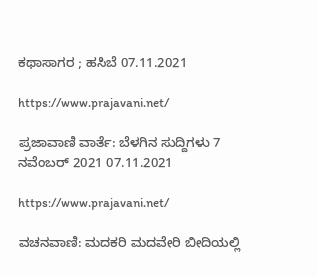ಕಥಾಸಾಗರ ; ಹಸಿಬೆ 07.11.2021

https://www.prajavani.net/

ಪ್ರಜಾವಾಣಿ ವಾರ್ತೆ: ಬೆಳಗಿನ ಸುದ್ದಿಗಳು 7 ನವೆಂಬರ್ 2021 07.11.2021

https://www.prajavani.net/

ವಚನವಾಣಿ: ಮದಕರಿ ಮದವೇರಿ ಬೀದಿಯಲ್ಲಿ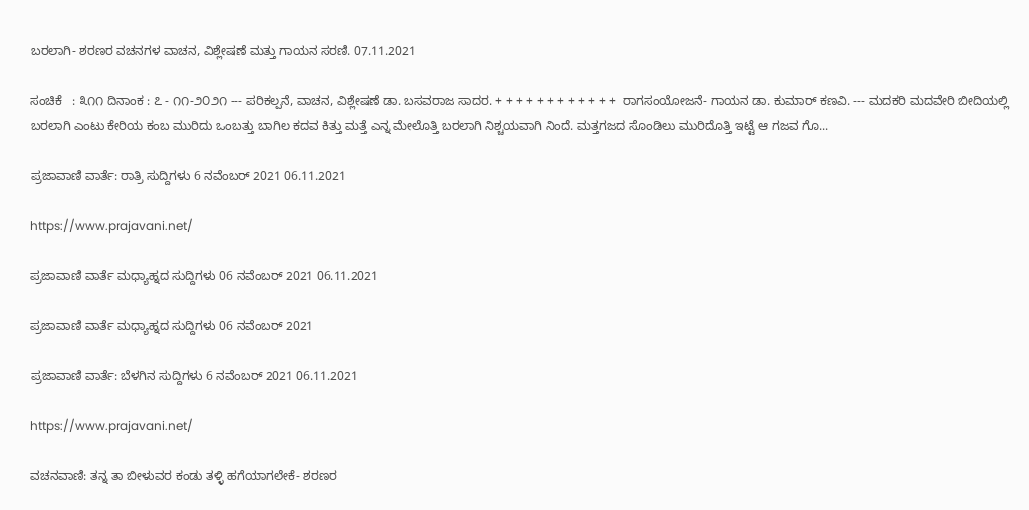ಬರಲಾಗಿ- ಶರಣರ ವಚನಗಳ ವಾಚನ, ವಿಶ್ಲೇಷಣೆ ಮತ್ತು ಗಾಯನ ಸರಣಿ. 07.11.2021

ಸಂಚಿಕೆ   : ೩೧೧ ದಿನಾಂಕ : ೭ - ೧೧-೨೦೨೧ --- ಪರಿಕಲ್ಪನೆ, ವಾಚನ, ವಿಶ್ಲೇಷಣೆ ಡಾ. ಬಸವರಾಜ ಸಾದರ. + + + + + + + + + + + +  ರಾಗಸಂಯೋಜನೆ- ಗಾಯನ ಡಾ. ಕುಮಾರ್ ಕಣವಿ. --- ಮದಕರಿ ಮದವೇರಿ ಬೀದಿಯಲ್ಲಿ ಬರಲಾಗಿ ಎಂಟು ಕೇರಿಯ ಕಂಬ ಮುರಿದು ಒಂಬತ್ತು ಬಾಗಿಲ ಕದವ ಕಿತ್ತು ಮತ್ತೆ ಎನ್ನ ಮೇಲೊತ್ತಿ ಬರಲಾಗಿ ನಿಶ್ಚಯವಾಗಿ ನಿಂದೆ. ಮತ್ತಗಜದ ಸೊಂಡಿಲು ಮುರಿದೊತ್ತಿ ಇಟ್ಟೆ ಆ ಗಜವ ಗೊ...

ಪ್ರಜಾವಾಣಿ ವಾರ್ತೆ: ರಾತ್ರಿ ಸುದ್ದಿಗಳು 6 ನವೆಂಬರ್ 2021 06.11.2021

https://www.prajavani.net/

ಪ್ರಜಾವಾಣಿ ವಾರ್ತೆ ಮಧ್ಯಾಹ್ನದ ಸುದ್ದಿಗಳು 06 ನವೆಂಬರ್‌ 2021 06.11.2021

ಪ್ರಜಾವಾಣಿ ವಾರ್ತೆ ಮಧ್ಯಾಹ್ನದ ಸುದ್ದಿಗಳು 06 ನವೆಂಬರ್‌ 2021

ಪ್ರಜಾವಾಣಿ ವಾರ್ತೆ: ಬೆಳಗಿನ ಸುದ್ದಿಗಳು 6 ನವೆಂಬರ್ 2021 06.11.2021

https://www.prajavani.net/

ವಚನವಾಣಿ: ತನ್ನ ತಾ ಬೀಳುವರ ಕಂಡು ತಳ್ಳಿ ಹಗೆಯಾಗಲೇಕೆ- ಶರಣರ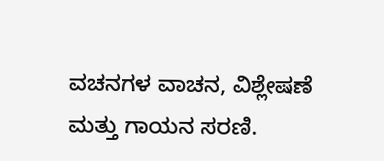ವಚನಗಳ ವಾಚನ, ವಿಶ್ಲೇಷಣೆ ಮತ್ತು ಗಾಯನ ಸರಣಿ.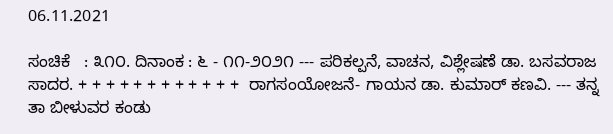06.11.2021

ಸಂಚಿಕೆ   : ೩೧೦. ದಿನಾಂಕ : ೬ - ೧೧-೨೦೨೧ --- ಪರಿಕಲ್ಪನೆ, ವಾಚನ, ವಿಶ್ಲೇಷಣೆ ಡಾ. ಬಸವರಾಜ ಸಾದರ. + + + + + + + + + + + +  ರಾಗಸಂಯೋಜನೆ- ಗಾಯನ ಡಾ. ಕುಮಾರ್ ಕಣವಿ. --- ತನ್ನ ತಾ ಬೀಳುವರ ಕಂಡು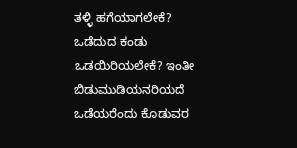ತಳ್ಳಿ ಹಗೆಯಾಗಲೇಕೆ? ಒಡೆದುದ ಕಂಡು ಒಡಯಿರಿಯಲೇಕೆ? ಇಂತೀ ಬಿಡುಮುಡಿಯನರಿಯದೆ ಒಡೆಯರೆಂದು ಕೊಡುವರ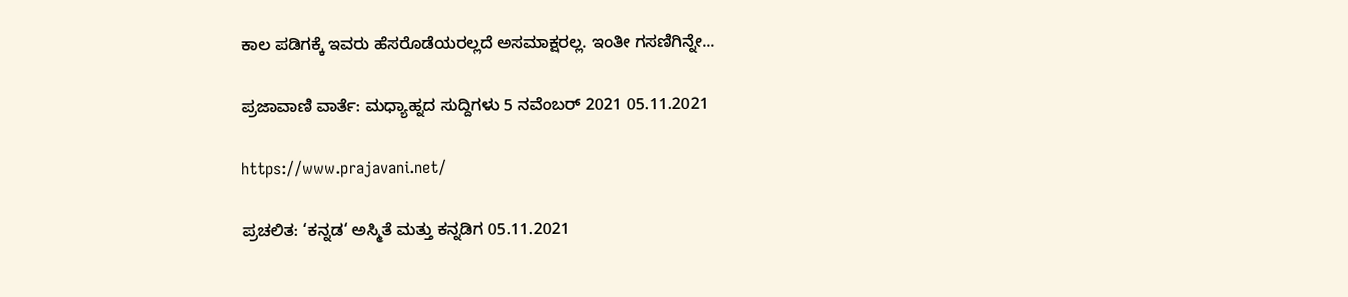ಕಾಲ ಪಡಿಗಕ್ಕೆ ಇವರು ಹೆಸರೊಡೆಯರಲ್ಲದೆ ಅಸಮಾಕ್ಷರಲ್ಲ. ಇಂತೀ ಗಸಣಿಗಿನ್ನೇ...

ಪ್ರಜಾವಾಣಿ ವಾರ್ತೆ: ಮಧ್ಯಾಹ್ನದ ಸುದ್ದಿಗಳು 5 ನವೆಂಬರ್ 2021 05.11.2021

https://www.prajavani.net/

ಪ್ರಚಲಿತ: ‘ಕನ್ನಡ‘ ಅಸ್ಮಿತೆ ಮತ್ತು ಕನ್ನಡಿಗ 05.11.2021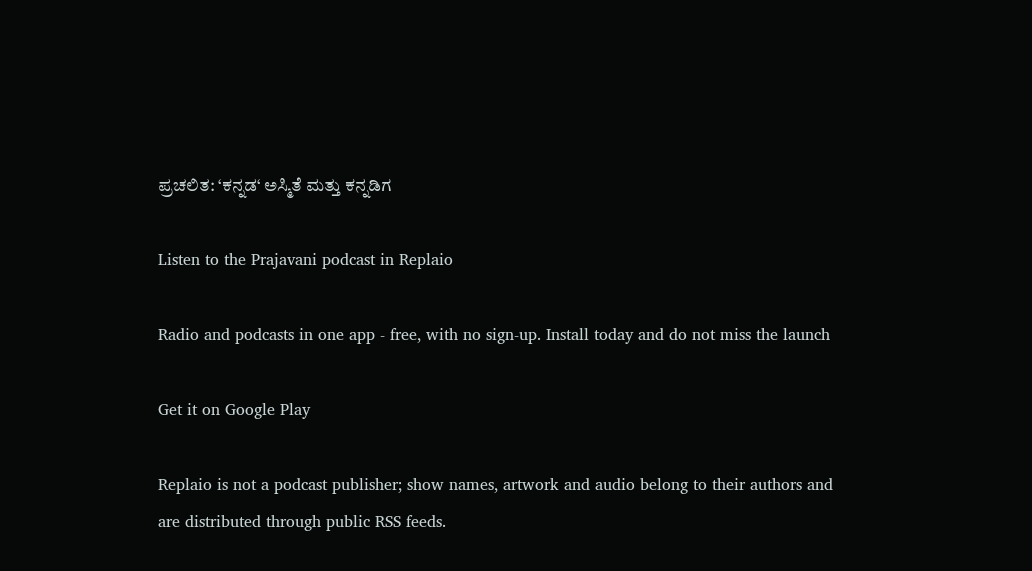ಪ್ರಚಲಿತ: ‘ಕನ್ನಡ‘ ಅಸ್ಮಿತೆ ಮತ್ತು ಕನ್ನಡಿಗ

Listen to the Prajavani podcast in Replaio

Radio and podcasts in one app - free, with no sign-up. Install today and do not miss the launch

Get it on Google Play

Replaio is not a podcast publisher; show names, artwork and audio belong to their authors and are distributed through public RSS feeds.